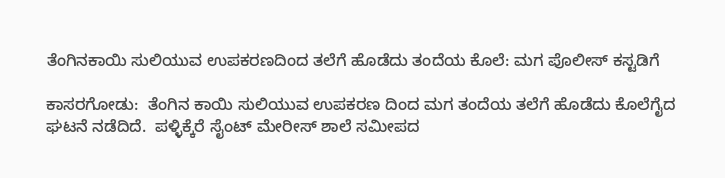ತೆಂಗಿನಕಾಯಿ ಸುಲಿಯುವ ಉಪಕರಣದಿಂದ ತಲೆಗೆ ಹೊಡೆದು ತಂದೆಯ ಕೊಲೆ: ಮಗ ಪೊಲೀಸ್ ಕಸ್ಟಡಿಗೆ

ಕಾಸರಗೋಡು:  ತೆಂಗಿನ ಕಾಯಿ ಸುಲಿಯುವ ಉಪಕರಣ ದಿಂದ ಮಗ ತಂದೆಯ ತಲೆಗೆ ಹೊಡೆದು ಕೊಲೆಗೈದ ಘಟನೆ ನಡೆದಿದೆ.  ಪಳ್ಳಿಕ್ಕೆರೆ ಸೈಂಟ್ ಮೇರೀಸ್ ಶಾಲೆ ಸಮೀಪದ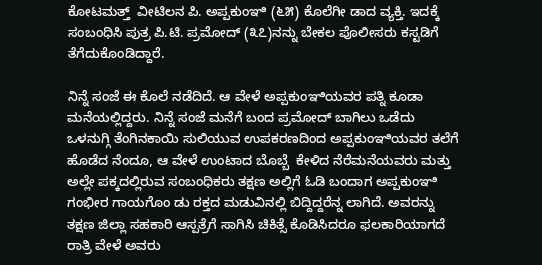ಕೋಟಮತ್ತ್  ವೀಟಿಲನ ಪಿ. ಅಪ್ಪಕುಂಞಿ (೬೫) ಕೊಲೆಗೀ ಡಾದ ವ್ಯಕ್ತಿ. ಇದಕ್ಕೆ ಸಂಬಂಧಿಸಿ ಪುತ್ರ ಪಿ.ಟಿ. ಪ್ರಮೋದ್ (೩೭)ನನ್ನು ಬೇಕಲ ಪೊಲೀಸರು ಕಸ್ಟಡಿಗೆ ತೆಗೆದುಕೊಂಡಿದ್ದಾರೆ.

ನಿನ್ನೆ ಸಂಜೆ ಈ ಕೊಲೆ ನಡೆದಿದೆ. ಆ ವೇಳೆ ಅಪ್ಪಕುಂಞಿಯವರ ಪತ್ನಿ ಕೂಡಾ ಮನೆಯಲ್ಲಿದ್ದರು. ನಿನ್ನೆ ಸಂಜೆ ಮನೆಗೆ ಬಂದ ಪ್ರಮೋದ್ ಬಾಗಿಲು ಒಡೆದು  ಒಳನುಗ್ಗಿ ತೆಂಗಿನಕಾಯಿ ಸುಲಿಯುವ ಉಪಕರಣದಿಂದ ಅಪ್ಪಕುಂಞಿಯವರ ತಲೆಗೆ ಹೊಡೆದ ನೆಂದೂ, ಆ ವೇಳೆ ಉಂಟಾದ ಬೊಬ್ಬೆ  ಕೇಳಿದ ನೆರೆಮನೆಯವರು ಮತ್ತು ಅಲ್ಲೇ ಪಕ್ಕದಲ್ಲಿರುವ ಸಂಬಂಧಿಕರು ತಕ್ಷಣ ಅಲ್ಲಿಗೆ ಓಡಿ ಬಂದಾಗ ಅಪ್ಪಕುಂಞಿ ಗಂಭೀರ ಗಾಯಗೊಂ ಡು ರಕ್ತದ ಮಡುವಿನಲ್ಲಿ ಬಿದ್ದಿದ್ದರೆನ್ನ ಲಾಗಿದೆ. ಅವರನ್ನು ತಕ್ಷಣ ಜಿಲ್ಲಾ ಸಹಕಾರಿ ಆಸ್ಪತ್ರೆಗೆ ಸಾಗಿಸಿ ಚಿಕಿತ್ಸೆ ಕೊಡಿಸಿದರೂ ಫಲಕಾರಿಯಾಗದೆ ರಾತ್ರಿ ವೇಳೆ ಅವರು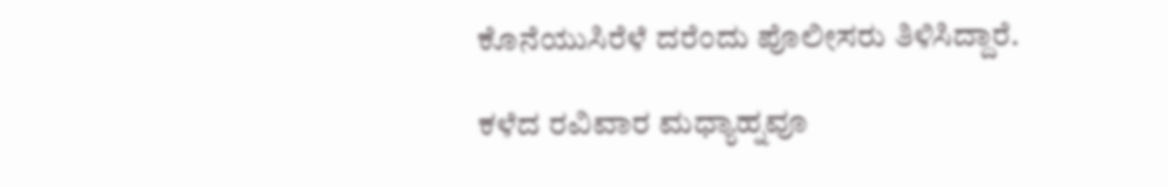ಕೊನೆಯುಸಿರೆಳೆ ದರೆಂದು ಪೊಲೀಸರು ತಿಳಿಸಿದ್ದಾರೆ.

ಕಳೆದ ರವಿವಾರ ಮಧ್ಯಾಹ್ನವೂ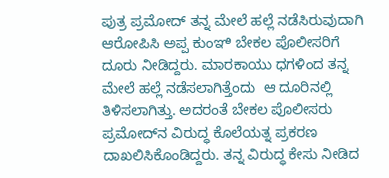ಪುತ್ರ ಪ್ರಮೋದ್ ತನ್ನ ಮೇಲೆ ಹಲ್ಲೆ ನಡೆಸಿರುವುದಾಗಿ ಆರೋಪಿಸಿ ಅಪ್ಪ ಕುಂಞಿ ಬೇಕಲ ಪೊಲೀಸರಿಗೆ ದೂರು ನೀಡಿದ್ದರು. ಮಾರಕಾಯು ಧಗಳಿಂದ ತನ್ನ ಮೇಲೆ ಹಲ್ಲೆ ನಡೆಸಲಾಗಿತ್ತೆಂದು  ಆ ದೂರಿನಲ್ಲಿ ತಿಳಿಸಲಾಗಿತ್ತು. ಅದರಂತೆ ಬೇಕಲ ಪೊಲೀಸರು ಪ್ರಮೋದ್‌ನ ವಿರುದ್ಧ ಕೊಲೆಯತ್ನ ಪ್ರಕರಣ ದಾಖಲಿಸಿಕೊಂಡಿದ್ದರು. ತನ್ನ ವಿರುದ್ಧ ಕೇಸು ನೀಡಿದ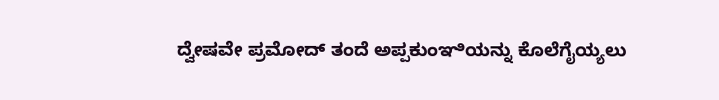ದ್ವೇಷವೇ ಪ್ರಮೋದ್ ತಂದೆ ಅಪ್ಪಕುಂಞಿಯನ್ನು ಕೊಲೆಗೈಯ್ಯಲು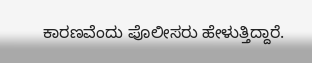ಕಾರಣವೆಂದು ಪೊಲೀಸರು ಹೇಳುತ್ತಿದ್ದಾರೆ.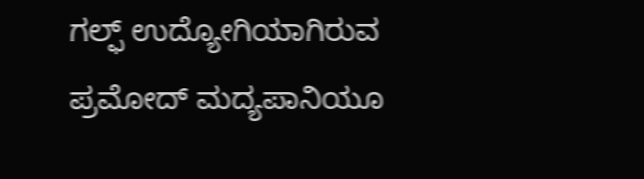ಗಲ್ಫ್ ಉದ್ಯೋಗಿಯಾಗಿರುವ ಪ್ರಮೋದ್ ಮದ್ಯಪಾನಿಯೂ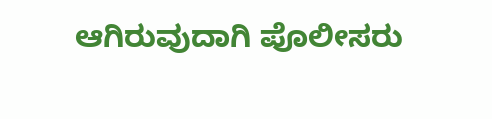ಆಗಿರುವುದಾಗಿ ಪೊಲೀಸರು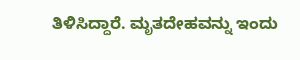ತಿಳಿಸಿದ್ದಾರೆ. ಮೃತದೇಹವನ್ನು ಇಂದು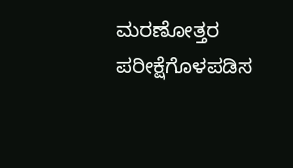ಮರಣೋತ್ತರ ಪರೀಕ್ಷೆಗೊಳಪಡಿಸ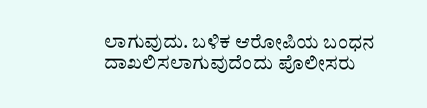ಲಾಗುವುದು. ಬಳಿಕ ಆರೋಪಿಯ ಬಂಧನ ದಾಖಲಿಸಲಾಗುವುದೆಂದು ಪೊಲೀಸರು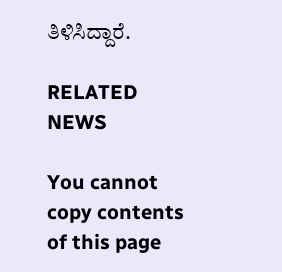ತಿಳಿಸಿದ್ದಾರೆ.

RELATED NEWS

You cannot copy contents of this page